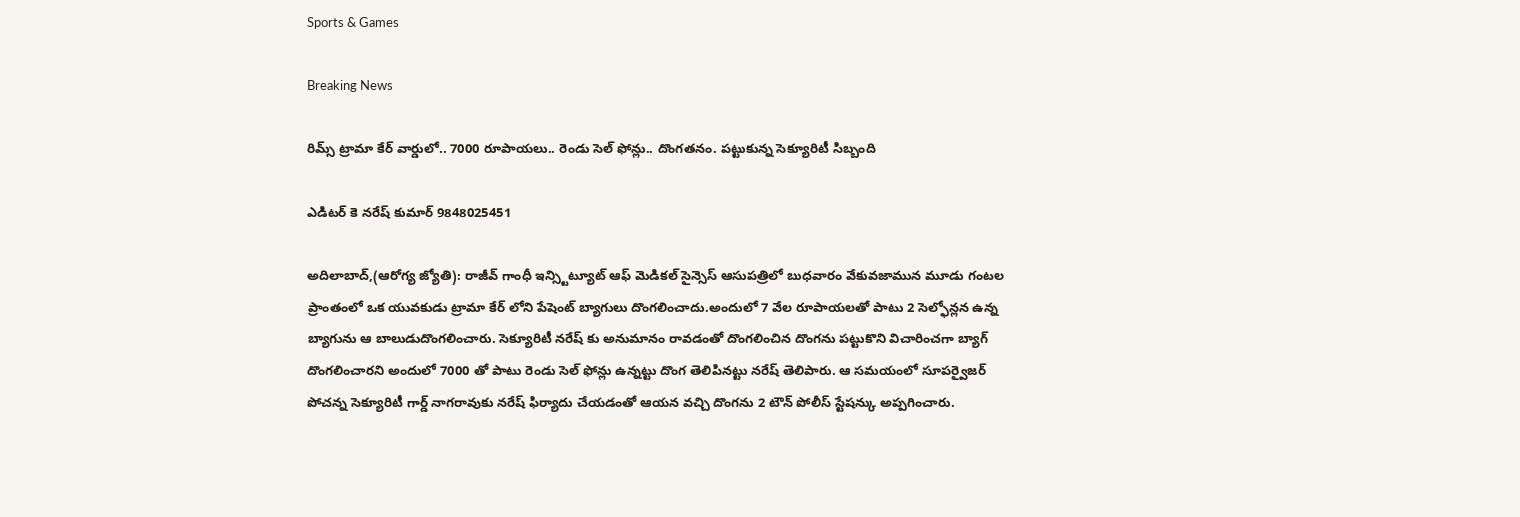Sports & Games

Breaking News

రిమ్స్ ట్రామా కేర్ వార్డులో.. 7000 రూపాయలు.. రెండు సెల్ ఫోన్లు.. దొంగతనం. పట్టుకున్న సెక్యూరిటీ సిబ్బంది

ఎడిటర్ కె నరేష్ కుమార్ 9848025451

అదిలాబాద్,(ఆరోగ్య జ్యోతి): రాజీవ్ గాంధీ ఇన్స్టిట్యూట్ ఆఫ్ మెడికల్ సైన్సెస్ ఆసుపత్రిలో బుధవారం వేకువజామున మూడు గంటల ప్రాంతంలో ఒక యువకుడు ట్రామా కేర్ లోని పేషెంట్ బ్యాగులు దొంగలించాదు.అందులో 7 వేల రూపాయలతో పాటు 2 సెల్ఫోన్లన ఉన్న బ్యాగును ఆ బాలుడుదొంగలించారు. సెక్యూరిటీ నరేష్ కు అనుమానం రావడంతో దొంగలించిన దొంగను పట్టుకొని విచారించగా బ్యాగ్ దొంగలించారని అందులో 7000 తో పాటు రెండు సెల్ ఫోన్లు ఉన్నట్టు దొంగ తెలిపినట్టు నరేష్ తెలిపారు. ఆ సమయంలో సూపర్వైజర్ పోచన్న సెక్యూరిటీ గార్డ్ నాగరావుకు నరేష్ ఫిర్యాదు చేయడంతో ఆయన వచ్చి దొంగను 2 టౌన్ పోలీస్ స్టేషన్కు అప్పగించారు.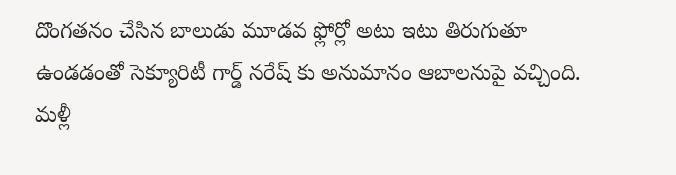దొంగతనం చేసిన బాలుడు మూడవ ఫ్లోర్లో అటు ఇటు తిరుగుతూ ఉండడంతో సెక్యూరిటీ గార్డ్ నరేష్ కు అనుమానం ఆబాలనుపై వచ్చింది. మళ్లీ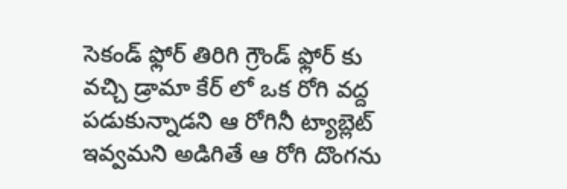సెకండ్ ఫ్లోర్ తిరిగి గ్రౌండ్ ఫ్లోర్ కు వచ్చి డ్రామా కేర్ లో ఒక రోగి వద్ద పడుకున్నాడని ఆ రోగినీ ట్యాబ్లెట్ ఇవ్వమని అడిగితే ఆ రోగి దొంగను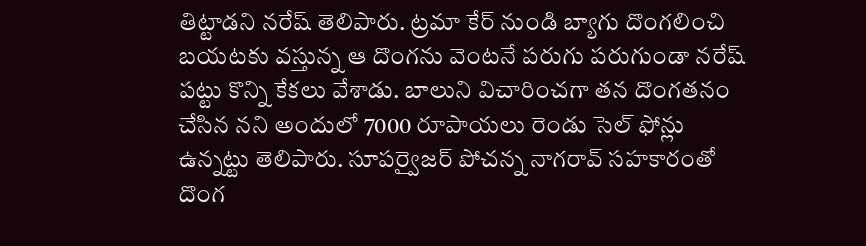తిట్టాడని నరేష్ తెలిపారు. ట్రమా కేర్ నుండి బ్యాగు దొంగలించి బయటకు వస్తున్న ఆ దొంగను వెంటనే పరుగు పరుగుండా నరేష్  పట్టు కొన్ని కేకలు వేశాడు. బాలుని విచారించగా తన దొంగతనం చేసిన నని అందులో 7000 రూపాయలు రెండు సెల్ ఫోన్లు ఉన్నట్టు తెలిపారు. సూపర్వైజర్ పోచన్న నాగరావ్ సహకారంతో దొంగ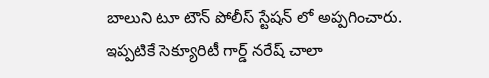బాలుని టూ టౌన్ పోలీస్ స్టేషన్ లో అప్పగించారు. ఇప్పటికే సెక్యూరిటీ గార్డ్ నరేష్ చాలా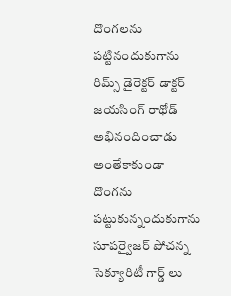దొంగలను పట్టినందుకుగాను రిమ్స్ డైరెక్టర్ డాక్టర్ జయసింగ్ రాథోడ్ అభినందించాడు అంతేకాకుండా దొంగను పట్టుకున్నందుకుగాను సూపర్వైజర్ పోచన్న సెక్యూరిటీ గార్డ్ లు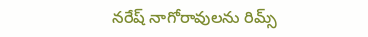నరేష్ నాగోరావులను రిమ్స్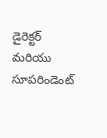డైరెక్టర్ మరియు సూపరిండెంట్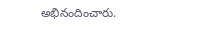అభినందించారు.